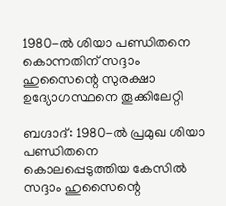1980-ൽ ശിയാ പണ്ഡിതനെ കൊന്നതിന് സദ്ദാം ഹുസൈന്റെ സുരക്ഷാ ഉദ്യോഗസ്ഥനെ തൂക്കിലേറ്റി

ബഗ്ദാദ്: 1980-ൽ പ്രമുഖ ശിയാ പണ്ഡിതനെ കൊലപ്പെടുത്തിയ കേസിൽ സദ്ദാം ഹുസൈന്റെ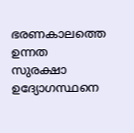ഭരണകാലത്തെ ഉന്നത സുരക്ഷാ ഉദ്യോഗസ്ഥനെ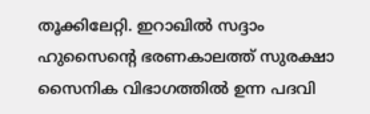തൂക്കിലേറ്റി. ഇറാഖിൽ സദ്ദാം ഹുസൈന്റെ ഭരണകാലത്ത് സുരക്ഷാ സൈനിക വിഭാഗത്തിൽ ഉന്ന പദവി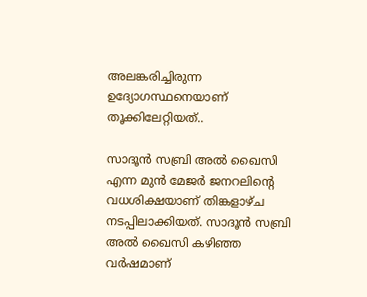അലങ്കരിച്ചിരുന്ന ഉദ്യോഗസ്ഥനെയാണ് തൂക്കിലേറ്റിയത്..

സാദൂൻ സബ്രി അൽ ഖൈസി എന്ന മുൻ മേജർ ജനറലിന്റെ വധശിക്ഷയാണ് തിങ്കളാഴ്ച നടപ്പിലാക്കിയത്. സാദൂൻ സബ്രി അൽ ഖൈസി കഴിഞ്ഞ വർഷമാണ്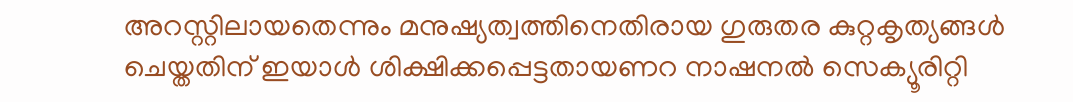അറസ്റ്റിലായതെന്നും മനുഷ്യത്വത്തിനെതിരായ ഗുരുതര കുറ്റകൃത്യങ്ങൾ ചെയ്തതിന് ഇയാൾ ശിക്ഷിക്കപ്പെട്ടതായണറ നാഷനൽ സെക്യൂരിറ്റി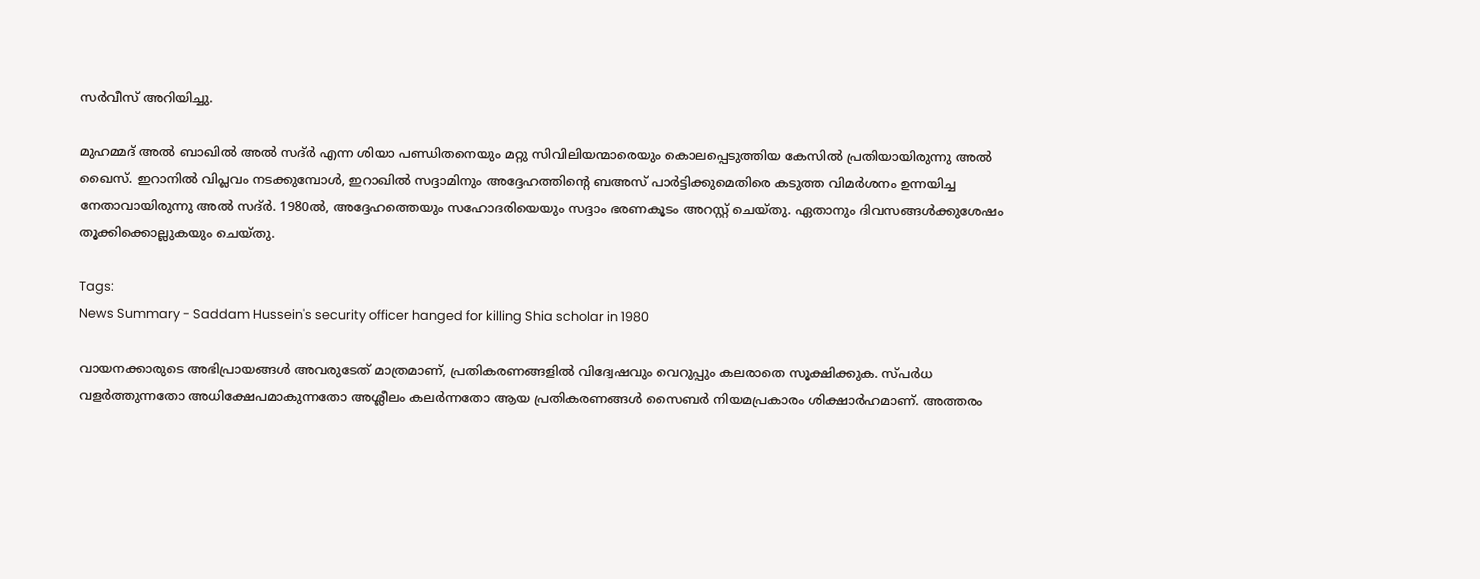സർവീസ് അറിയിച്ചു.

മുഹമ്മദ് അൽ ബാഖിൽ അൽ സദ്ർ എന്ന ശിയാ പണ്ഡിതനെയും മറ്റു സിവിലിയന്മാരെയും കൊലപ്പെടുത്തിയ കേസിൽ പ്രതിയായിരുന്നു അൽ ഖൈസ്. ഇറാനിൽ വിപ്ലവം നടക്കുമ്പോൾ, ഇറാഖിൽ സദ്ദാമിനും അദ്ദേഹത്തിന്റെ ബഅസ് പാർട്ടിക്കുമെതിരെ കടുത്ത വിമർശനം ഉന്നയിച്ച നേതാവായിരുന്നു അൽ സദ്ർ. 1980ൽ, അദ്ദേഹത്തെയും സഹോദരിയെയും സദ്ദാം ഭരണകൂടം അറസ്റ്റ് ചെയ്തു. ഏതാനും ദിവസങ്ങൾക്കുശേഷം തൂക്കിക്കൊല്ലുകയും ചെയ്തു.

Tags:
News Summary - Saddam Hussein's security officer hanged for killing Shia scholar in 1980

വായനക്കാരുടെ അഭിപ്രായങ്ങള്‍ അവരുടേത് മാത്രമാണ്, പ്രതികരണങ്ങളിൽ വിദ്വേഷവും വെറുപ്പും കലരാതെ സൂക്ഷിക്കുക. സ്പർധ വളർത്തുന്നതോ അധിക്ഷേപമാകുന്നതോ അശ്ലീലം കലർന്നതോ ആയ പ്രതികരണങ്ങൾ സൈബർ നിയമപ്രകാരം ശിക്ഷാർഹമാണ്. അത്തരം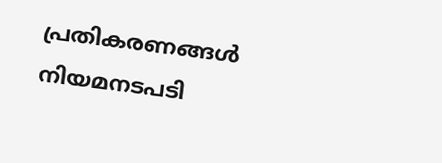പ്രതികരണങ്ങൾ നിയമനടപടി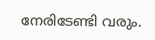നേരിടേണ്ടി വരും.